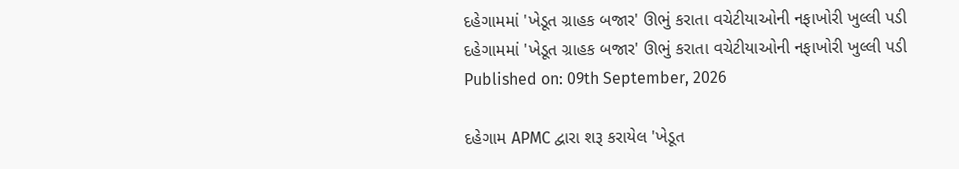દહેગામમાં 'ખેડૂત ગ્રાહક બજાર' ઊભું કરાતા વચેટીયાઓની નફાખોરી ખુલ્લી પડી
દહેગામમાં 'ખેડૂત ગ્રાહક બજાર' ઊભું કરાતા વચેટીયાઓની નફાખોરી ખુલ્લી પડી
Published on: 09th September, 2026

દહેગામ APMC દ્વારા શરૂ કરાયેલ 'ખેડૂત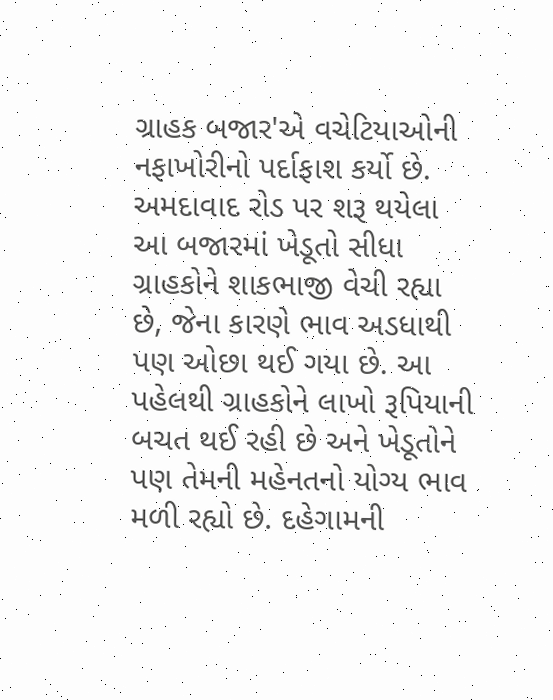ગ્રાહક બજાર'એ વચેટિયાઓની નફાખોરીનો પર્દાફાશ કર્યો છે. અમદાવાદ રોડ પર શરૂ થયેલા આ બજારમાં ખેડૂતો સીધા ગ્રાહકોને શાકભાજી વેચી રહ્યા છે, જેના કારણે ભાવ અડધાથી પણ ઓછા થઈ ગયા છે. આ પહેલથી ગ્રાહકોને લાખો રૂપિયાની બચત થઈ રહી છે અને ખેડૂતોને પણ તેમની મહેનતનો યોગ્ય ભાવ મળી રહ્યો છે. દહેગામની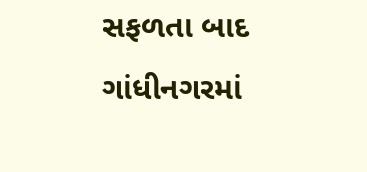સફળતા બાદ ગાંધીનગરમાં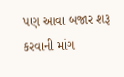પણ આવા બજાર શરૂ કરવાની માંગ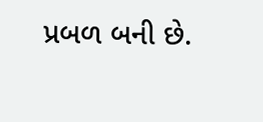પ્રબળ બની છે.